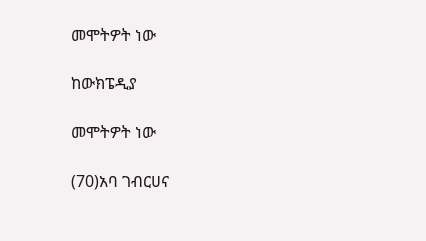መሞትዎት ነው

ከውክፔዲያ

መሞትዎት ነው

(70)አባ ገብርሀና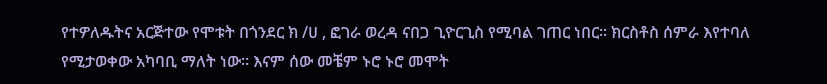የተዎለዱትና አርጅተው የሞቱት በጎንደር ክ /ሀ , ፎገራ ወረዳ ናበጋ ጊዮርጊስ የሚባል ገጠር ነበር። ክርስቶስ ሰምራ እየተባለ የሚታወቀው አካባቢ ማለት ነው። እናም ሰው መቼም ኑሮ ኑሮ መሞት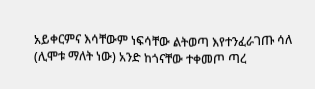አይቀርምና እሳቸውም ነፍሳቸው ልትወጣ እየተንፈራገጡ ሳለ (ሊሞቱ ማለት ነው) አንድ ከጎናቸው ተቀመጦ ጣረ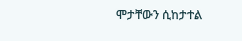ሞታቸውን ሲከታተል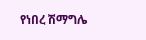የነበረ ሽማግሌ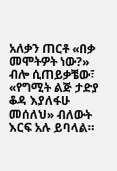አለቃን ጠርቶ «በቃ መሞትዎት ነው?» ብሎ ሲጠይቃቼው፣ «የግሚት ልጅ ታድያ ቆዳ እያለፋሁ መሰለህ» ብለውት እርፍ አሉ ይባላል።